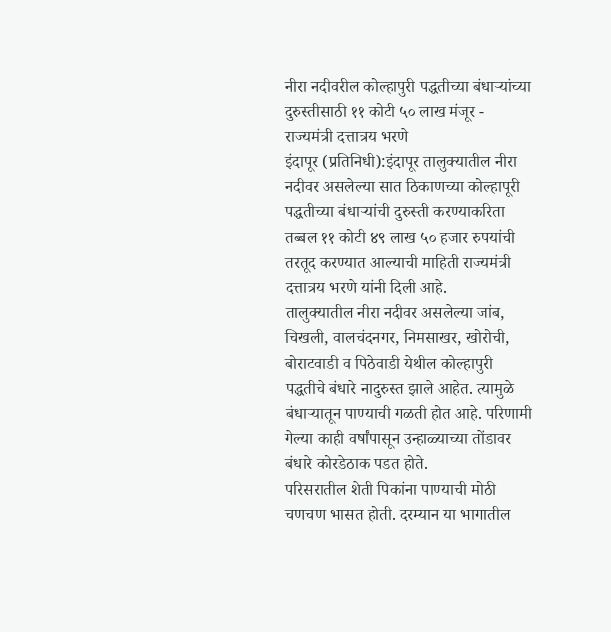नीरा नदीवरील कोल्हापुरी पद्धतीच्या बंधाऱ्यांच्या दुरुस्तीसाठी ११ कोटी ५० लाख मंजूर - राज्यमंत्री दत्तात्रय भरणे
इंदापूर (प्रतिनिधी):इंदापूर तालुक्यातील नीरा नदीवर असलेल्या सात ठिकाणच्या कोल्हापूरी पद्धतीच्या बंधाऱ्यांची दुरुस्ती करण्याकरिता तब्बल ११ कोटी ४९ लाख ५० हजार रुपयांची तरतूद करण्यात आल्याची माहिती राज्यमंत्री दत्तात्रय भरणे यांनी दिली आहे.
तालुक्यातील नीरा नदीवर असलेल्या जांब, चिखली, वालचंदनगर, निमसाखर, खोरोची, बोराटवाडी व पिठेवाडी येथील कोल्हापुरी पद्धतीचे बंधारे नादुरुस्त झाले आहेत. त्यामुळे बंधाऱ्यातून पाण्याची गळती होत आहे. परिणामी गेल्या काही वर्षांपासून उन्हाळ्याच्या तोंडावर बंधारे कोरडेठाक पडत होते.
परिसरातील शेती पिकांना पाण्याची मोठी चणचण भासत होती. दरम्यान या भागातील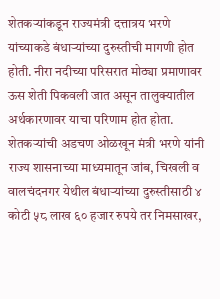शेतकऱ्यांकडून राज्यमंत्री दत्तात्रय भरणे यांच्याकडे बंधाऱ्यांच्या दुरुस्तीची मागणी होत होती. नीरा नदीच्या परिसरात मोठ्या प्रमाणावर ऊस शेती पिकवली जात असून तालुक्यातील अर्थकारणावर याचा परिणाम होत होता. शेतकऱ्यांची अडचण ओळखून मंत्री भरणे यांनी राज्य शासनाच्या माध्यमातून जांब, चिखली व वालचंदनगर येथील बंधाऱ्यांच्या दुरुस्तीसाठी ४ कोटी ५८ लाख ६० हजार रुपये तर निमसाखर,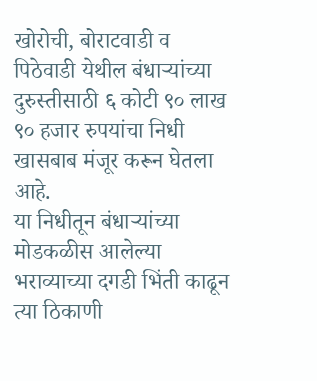खोरोची, बोराटवाडी व पिठेवाडी येथील बंधाऱ्यांच्या दुरुस्तीसाठी ६ कोटी ९० लाख ९० हजार रुपयांचा निधी खासबाब मंजूर करून घेतला आहे.
या निधीतून बंधाऱ्यांच्या मोडकळीस आलेल्या भराव्याच्या दगडी भिंती काढून त्या ठिकाणी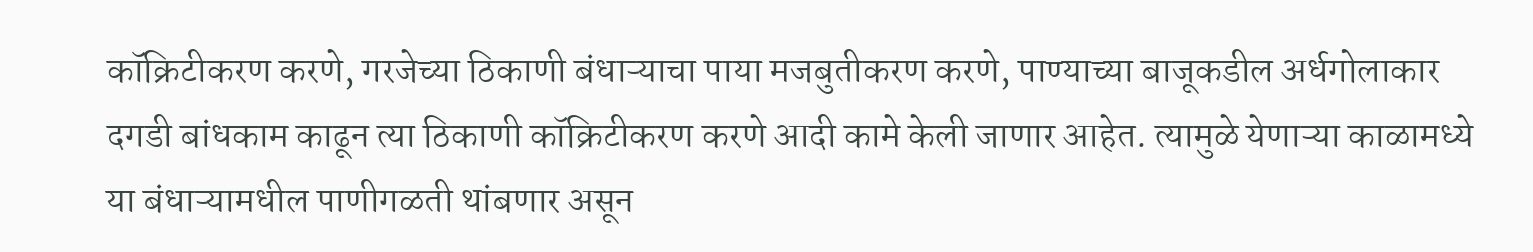कॉक्रिटीकरण करणे, गरजेच्या ठिकाणी बंधाऱ्याचा पाया मजबुतीकरण करणे, पाण्याच्या बाजूकडील अर्धगोलाकार दगडी बांधकाम काढून त्या ठिकाणी कॉक्रिटीकरण करणे आदी कामे केली जाणार आहेत. त्यामुळे येणाऱ्या काळामध्ये या बंधाऱ्यामधील पाणीगळती थांबणार असून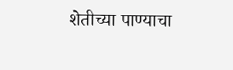शेतीच्या पाण्याचा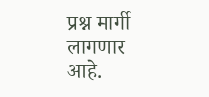प्रश्न मार्गी लागणार आहे.